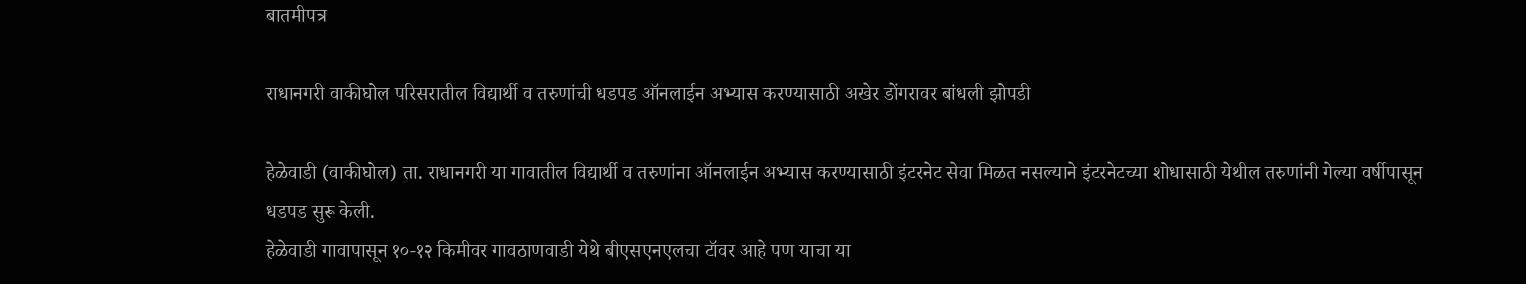बातमीपत्र

राधानगरी वाकीघोल परिसरातील विद्यार्थी व तरुणांची धडपड ऑनलाईन अभ्यास करण्यासाठी अखेर डोंगरावर बांधली झोपडी

हेळेवाडी (वाकीघोल) ता. राधानगरी या गावातील विद्यार्थी व तरुणांना ऑनलाईन अभ्यास करण्यासाठी इंटरनेट सेवा मिळत नसल्याने इंटरनेटच्या शोधासाठी येथील तरुणांनी गेल्या वर्षीपासून धडपड सुरू केली.
हेळेवाडी गावापासून १०-१२ किमीवर गावठाणवाडी येथे बीएसएनएलचा टॉवर आहे पण याचा या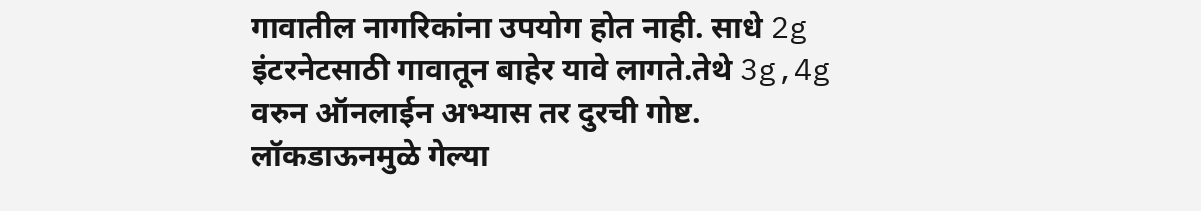गावातील नागरिकांना उपयोग होत नाही. साधे 2g इंटरनेटसाठी गावातून बाहेर यावे लागते.तेथे 3g,4g वरुन ऑनलाईन अभ्यास तर दुरची गोष्ट.
लॉकडाऊनमुळे गेल्या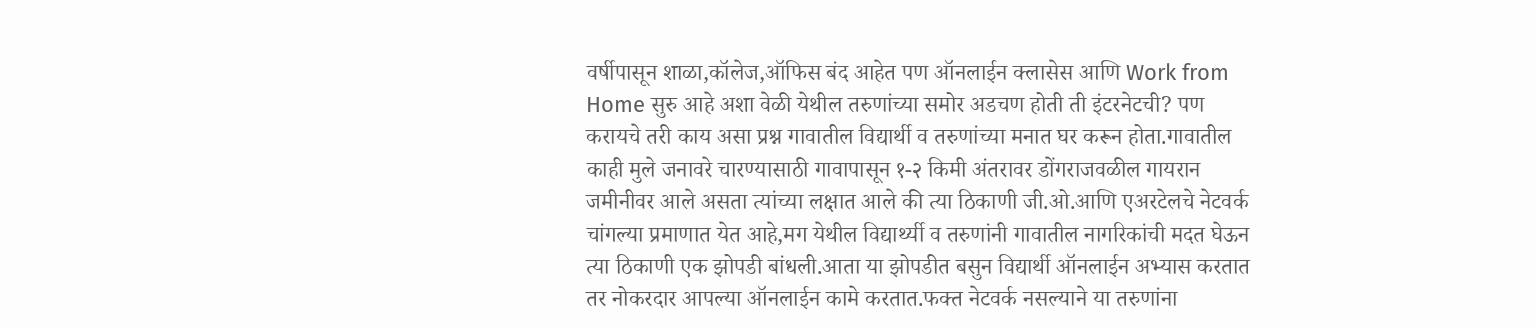वर्षीपासून शाळा,कॉलेज,ऑफिस बंद आहेत पण ऑनलाईन क्लासेस आणि Work from Home सुरु आहे अशा वेळी येथील तरुणांच्या समोर अडचण होती ती इंटरनेटची? पण करायचे तरी काय असा प्रश्न गावातील विद्यार्थी व तरुणांच्या मनात घर करून होता.गावातील काही मुले जनावरे चारण्यासाठी गावापासून १-२ किमी अंतरावर डोंगराजवळील गायरान जमीनीवर आले असता त्यांच्या लक्षात आले की त्या ठिकाणी जी.ओ.आणि एअरटेलचे नेटवर्क चांगल्या प्रमाणात येत आहे,मग येथील विद्यार्थ्यी व तरुणांनी गावातील नागरिकांची मदत घेऊन त्या ठिकाणी एक झोपडी बांधली.आता या झोपडीत बसुन विद्यार्थी ऑनलाईन अभ्यास करतात तर नोकरदार आपल्या ऑनलाईन कामे करतात.फक्त नेटवर्क नसल्याने या तरुणांना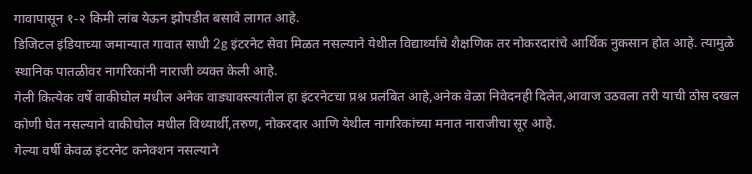गावापासून १-२ किमी लांब येऊन झोपडीत बसावे लागत आहे.
डिजिटल इंडियाच्या जमान्यात गावात साधी 2g इंटरनेट सेवा मिळत नसल्याने येथील विद्यार्थ्यांचे शैक्षणिक तर नोकरदारांचे आर्थिक नुकसान होत आहे. त्यामुळे स्थानिक पातळीवर नागरिकांनी नाराजी व्यक्त केली आहे.
गेली कित्येक वर्षे वाकीघोल मधील अनेक वाड्यावस्त्यांतील हा इंटरनेटचा प्रश्न प्रलंबित आहे,अनेक वेळा निवेदनही दिलेत,आवाज उठवला तरी याची ठोस दखल कोणी घेत नसल्याने वाकीघोल मधील विध्यार्थी,तरुण, नोकरदार आणि येथील नागरिकांच्या मनात नाराजीचा सूर आहे.
गेल्या वर्षी केवळ इंटरनेट कनेक्शन नसल्याने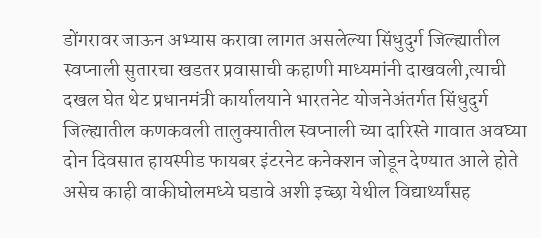डोंगरावर जाऊन अभ्यास करावा लागत असलेल्या सिंधुदुर्ग जिल्ह्यातील स्वप्नाली सुतारचा खडतर प्रवासाची कहाणी माध्यमांनी दाखवली,त्याची दखल घेत थेट प्रधानमंत्री कार्यालयाने भारतनेट योजनेअंतर्गत सिंधुदुर्ग जिल्ह्यातील कणकवली तालुक्यातील स्वप्नाली च्या दारिस्ते गावात अवघ्या दोन दिवसात हायस्पीड फायबर इंटरनेट कनेक्शन जोडून देण्यात आले होते असेच काही वाकीघोलमध्ये घडावे अशी इच्छा येथील विद्यार्थ्यांसह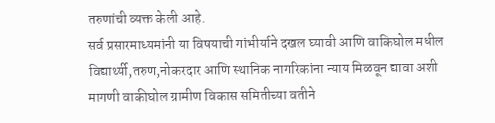तरुणांची व्यक्त केली आहे.
सर्व प्रसारमाध्यमांनी या विषयाची गांभीर्याने दखल घ्यावी आणि वाकिघोल मधील विद्यार्थ्यी,तरुण,नोकरदार आणि स्थानिक नागरिकांना न्याय मिळवून द्यावा अशी मागणी वाकीघोल ग्रामीण विकास समितीच्या वतीने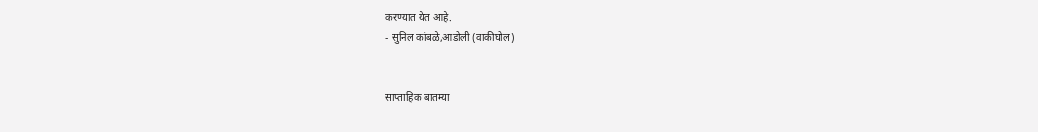करण्यात येत आहे.
- सुनिल कांबळे,आडोली (वाकीघोल)


साप्ताहिक बातम्या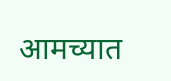आमच्यात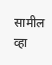सामील व्हा